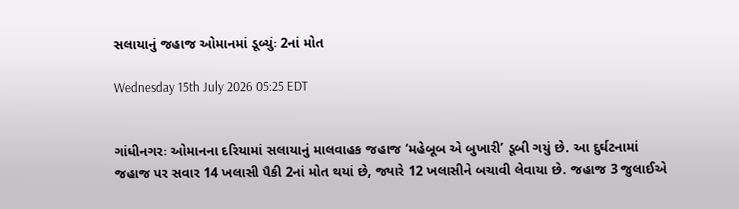સલાયાનું જહાજ ઓમાનમાં ડૂબ્યુંઃ 2નાં મોત

Wednesday 15th July 2026 05:25 EDT


ગાંધીનગરઃ ઓમાનના દરિયામાં સલાયાનું માલવાહક જહાજ ‘મહેબૂબ એ બુખારી’ ડૂબી ગયું છે. આ દુર્ઘટનામાં જહાજ પર સવાર 14 ખલાસી પૈકી 2નાં મોત થયાં છે, જ્યારે 12 ખલાસીને બચાવી લેવાયા છે. જહાજ 3 જુલાઈએ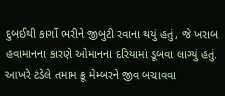દુબઈથી કાર્ગો ભરીને જીબુટી રવાના થયું હતું, જે ખરાબ હવામાનના કારણે ઓમાનના દરિયામાં ડૂબવા લાગ્યું હતું. આખરે ટંડેલે તમામ ક્રૂ મેમ્બરને જીવ બચાવવા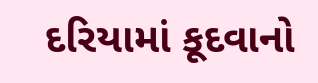દરિયામાં કૂદવાનો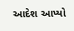આદેશ આપ્યો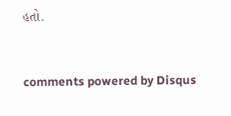હતો.


comments powered by Disqus